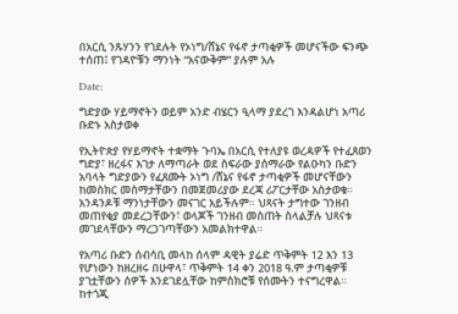በአርሲ ንጹሃንን የገደሉት የኦነግ/ሸኔና የፋኖ ታጣቂዎች መሆናችው ፍንጭ ተሰጠ፤ የገዳዮቹን ማንነት “አናውቅም” ያሉም አሉ

Date:

ግድያው ሃይማኖትን ወይም አንድ ብሄርን ዒላማ ያደረገ እንዳልሆነ አጣሪ ቡድኑ አስታወቀ

የኢትዮጵያ የሃይማኖት ተቋማት ጉባኤ በአርሲ የተለያዩ ወረዳዎች የተፈጸወን ግድያ፣ ዘረፋና እገታ ለማጣራት ወደ ስፍራው ያሰማራው የልዑካን ቡድን አባላት ግድያውን የፈጸሙት ኦነግ /ሸኔና የፋኖ ታጣቂዎች መሆናቸውን ከመስክር መስማታቸውን በመጀመሪያው ደረጃ ሪፖርታቸው አስታወቁ። አንዳንዶቹ ማንነታቸውን መናገር አይችሉም። ህጻናት ታግተው ገንዘብ መጠየቂያ መደረጋቸውን፣ ወላጆች ገንዘብ መስጠት ስላልቻሉ ህጻናቱ መገደላቸውን ማረጋገጣቸውን አመልክተዋል።

የአጣሪ ቡድን ሰብሳቢ መላከ ሰላም ዳዊት ያሬድ ጥቅምት 12 እን 13 የሆነውን ከዘረዘሩ በሁዋላ፣ ጥቅምት 14 ቀን 2018 ዓ.ም ታጣቂዎቹ ያገቷቸውን ሰዎች እንደገደሏቸው ከምስክሮቹ የሰሙትን ተናግረዋል። ከተጎጂ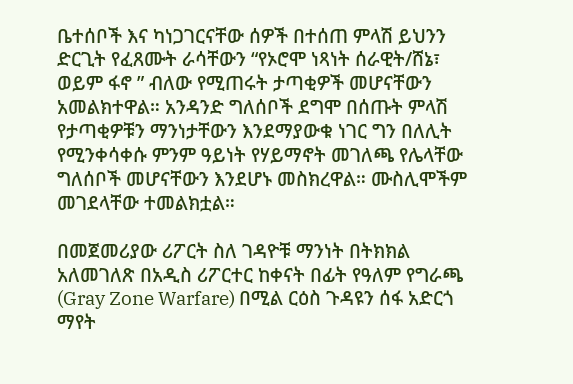ቤተሰቦች እና ካነጋገርናቸው ሰዎች በተሰጠ ምላሽ ይህንን ድርጊት የፈጸሙት ራሳቸውን “የኦሮሞ ነጻነት ሰራዊት/ሸኔ፣ ወይም ፋኖ ” ብለው የሚጠሩት ታጣቂዎች መሆናቸውን አመልክተዋል። አንዳንድ ግለሰቦች ደግሞ በሰጡት ምላሽ የታጣቂዎቹን ማንነታቸውን እንደማያውቁ ነገር ግን በለሊት የሚንቀሳቀሱ ምንም ዓይነት የሃይማኖት መገለጫ የሌላቸው ግለሰቦች መሆናቸውን እንደሆኑ መስክረዋል። ሙስሊሞችም መገደላቸው ተመልክቷል።

በመጀመሪያው ሪፖርት ስለ ገዳዮቹ ማንነት በትክክል አለመገለጽ በአዲስ ሪፖርተር ከቀናት በፊት የዓለም የግራጫ (Gray Zone Warfare) በሚል ርዕስ ጉዳዩን ሰፋ አድርጎ ማየት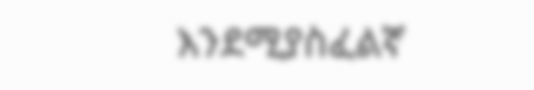እንደሚያስፈልኛ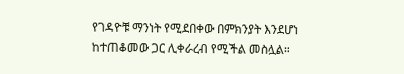የገዳዮቹ ማንነት የሚደበቀው በምክንያት እንደሆነ ከተጠቆመው ጋር ሊቀራረብ የሚችል መስሏል።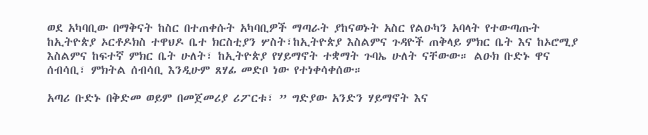ወደ አካባቢው በማቅናት ከስር በተጠቀሱት አካባቢዎች ማጣራት ያከናወኑት አስር የልዑካን አባላት የተውጣጡት ከኢትዮጵያ ኦርቶዶክስ ተዋህዶ ቤተ ክርስቲያን ሦስት፣ከኢትዮጵያ እስልምና ጉዳዮች ጠቅላይ ምክር ቤት እና ከኦሮሚያ እስልምና ከፍተኛ ምክር ቤት ሁለት፣ ከኢትዮጵያ የሃይማኖት ተቋማት ጉባኤ ሁለት ናቸውው። ልዑክ ቡድኑ ዋና ሰብሳቢ፣ ምክትል ሰብሳቢ እንዲሁም ጸሃፊ መድቦ ነው የተነቀሳቀሰው።

አጣሪ ቡድኑ በቅድመ ወይም በመጀመሪያ ሪፖርቱ፣ ” ግድያው አንድን ሃይማኖት እና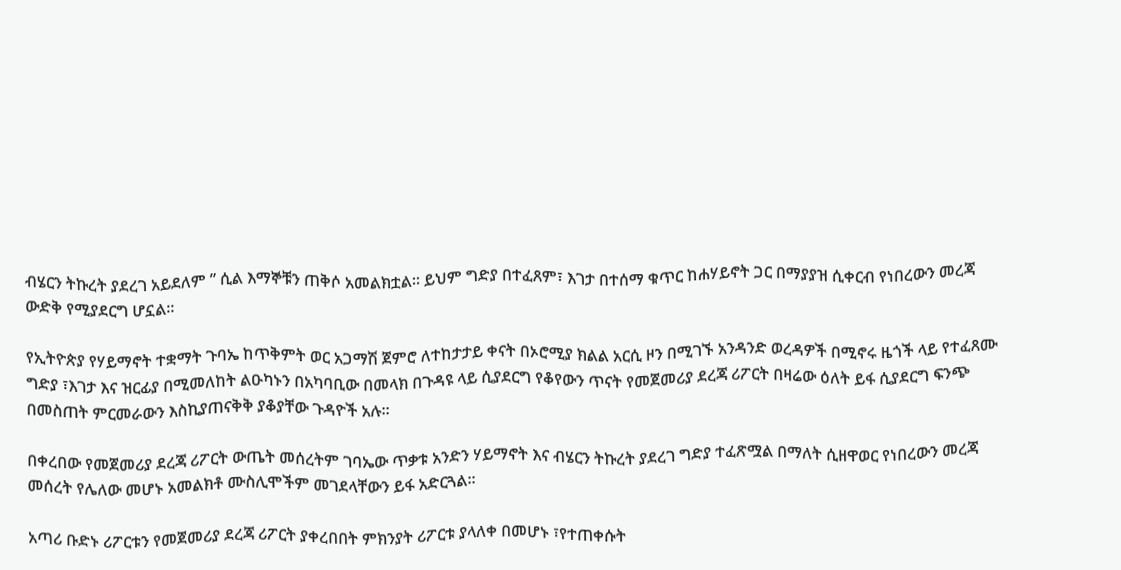ብሄርን ትኩረት ያደረገ አይደለም ” ሲል እማኞቹን ጠቅሶ አመልክቷል። ይህም ግድያ በተፈጸም፣ እገታ በተሰማ ቁጥር ከሐሃይኖት ጋር በማያያዝ ሲቀርብ የነበረውን መረጃ ውድቅ የሚያደርግ ሆኗል።

የኢትዮጵያ የሃይማኖት ተቋማት ጉባኤ ከጥቅምት ወር አጋማሽ ጀምሮ ለተከታታይ ቀናት በኦሮሚያ ክልል አርሲ ዞን በሚገኙ አንዳንድ ወረዳዎች በሚኖሩ ዜጎች ላይ የተፈጸሙ ግድያ ፣እገታ እና ዝርፊያ በሚመለከት ልዑካኑን በአካባቢው በመላክ በጉዳዩ ላይ ሲያደርግ የቆየውን ጥናት የመጀመሪያ ደረጃ ሪፖርት በዛሬው ዕለት ይፋ ሲያደርግ ፍንጭ በመስጠት ምርመራውን እስኪያጠናቅቅ ያቆያቸው ጉዳዮች አሉ።

በቀረበው የመጀመሪያ ደረጃ ሪፖርት ውጤት መሰረትም ገባኤው ጥቃቱ አንድን ሃይማኖት እና ብሄርን ትኩረት ያደረገ ግድያ ተፈጽሟል በማለት ሲዘዋወር የነበረውን መረጃ መሰረት የሌለው መሆኑ አመልክቶ ሙስሊሞችም መገደላቸውን ይፋ አድርጓል።

አጣሪ ቡድኑ ሪፖርቱን የመጀመሪያ ደረጃ ሪፖርት ያቀረበበት ምክንያት ሪፖርቱ ያላለቀ በመሆኑ ፣የተጠቀሱት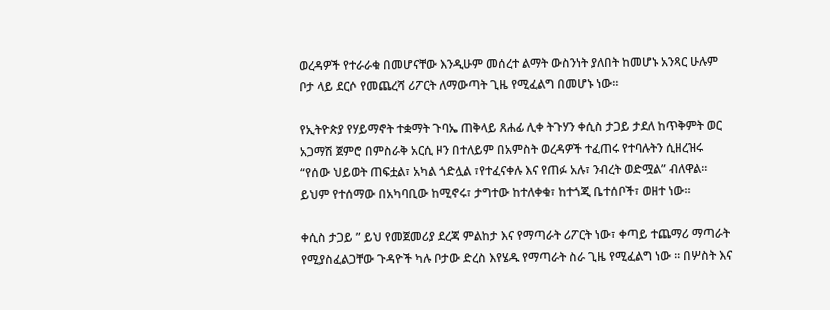ወረዳዎች የተራራቁ በመሆናቸው እንዲሁም መሰረተ ልማት ውስንነት ያለበት ከመሆኑ አንጻር ሁሉም ቦታ ላይ ደርሶ የመጨረሻ ሪፖርት ለማውጣት ጊዜ የሚፈልግ በመሆኑ ነው።

የኢትዮጵያ የሃይማኖት ተቋማት ጉባኤ ጠቅላይ ጸሐፊ ሊቀ ትጉሃን ቀሲስ ታጋይ ታደለ ከጥቅምት ወር አጋማሽ ጀምሮ በምስራቅ አርሲ ዞን በተለይም በአምስት ወረዳዎች ተፈጠሩ የተባሉትን ሲዘረዝሩ “የሰው ህይወት ጠፍቷል፣ አካል ጎድሏል ፣የተፈናቀሉ እና የጠፉ አሉ፣ ንብረት ወድሟል” ብለዋል። ይህም የተሰማው በአካባቢው ከሚኖሩ፣ ታግተው ከተለቀቁ፣ ከተጎጂ ቤተሰቦች፣ ወዘተ ነው።

ቀሲስ ታጋይ ” ይህ የመጀመሪያ ደረጃ ምልከታ እና የማጣራት ሪፖርት ነው፣ ቀጣይ ተጨማሪ ማጣራት የሚያስፈልጋቸው ጉዳዮች ካሉ ቦታው ድረስ እየሄዱ የማጣራት ስራ ጊዜ የሚፈልግ ነው ። በሦስት እና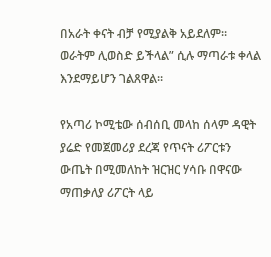በአራት ቀናት ብቻ የሚያልቅ አይደለም። ወራትም ሊወስድ ይችላል” ሲሉ ማጣራቱ ቀላል እንደማይሆን ገልጸዋል።

የአጣሪ ኮሚቴው ሰብሰቢ መላከ ሰላም ዳዊት ያሬድ የመጀመሪያ ደረጃ የጥናት ሪፖርቱን ውጤት በሚመለከት ዝርዝር ሃሳቡ በዋናው ማጠቃለያ ሪፖርት ላይ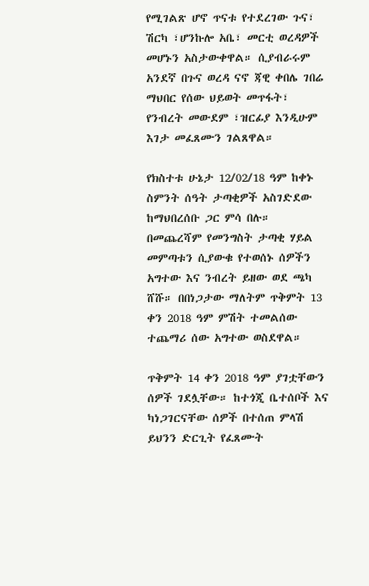የሚገልጽ ሆኖ ጥናቱ የተደረገው ጉና፣ ሽርካ ፣ሆንኩሎ አቤ፣ መርቲ ወረዳዎች መሆኑን አስታውቀዋል። ሲያብራሩም አንደኛ በጉና ወረዳ ናኖ ጃዊ ቀበሌ ገበሬ ማህበር የሰው ህይወት መጥፋት፣ የንብረት መውደም ፣ዝርፊያ እንዲሁም እገታ መፈጸሙን ገልጸዋል።

የክስተቱ ሁኔታ 12/02/18 ዓም ከቀኑ ስምንት ሰዓት ታጣቂዎች አስገድደው ከማህበረሰቡ ጋር ምሳ በሉ። በመጨረሻም የመንግስት ታጣቂ ሃይል መምጣቱን ሲያውቁ የተወሰኑ ሰዎችን አግተው እና ንብረት ይዘው ወደ ጫካ ሸሹ። በበነጋታው ማለትም ጥቅምት 13 ቀን 2018 ዓም ምሽት ተመልሰው ተጨማሪ ሰው አግተው ወስደዋል።

ጥቅምት 14 ቀን 2018 ዓም ያገቷቸውን ሰዎች ገደሏቸው። ከተጎጂ ቤተሰቦች እና ካነጋገርናቸው ሰዎች በተሰጠ ምላሽ ይህንን ድርጊት የፈጸሙት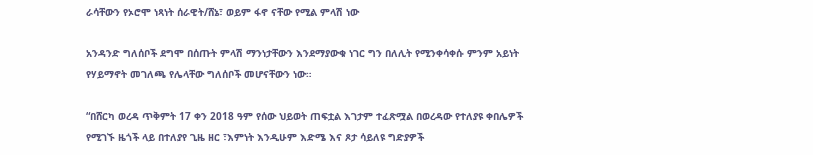ራሳቸውን የኦሮሞ ነጻነት ሰራዊት/ሸኔ፣ ወይም ፋኖ ናቸው የሚል ምላሽ ነው

አንዳንድ ግለሰቦች ደግሞ በሰጡት ምላሽ ማንነታቸውን እንደማያውቁ ነገር ግን በለሊት የሚንቀሳቀሱ ምንም አይነት የሃይማኖት መገለጫ የሌላቸው ግለሰቦች መሆናቸውን ነው።

“በሸርካ ወረዳ ጥቅምት 17 ቀን 2018 ዓም የሰው ህይወት ጠፍቷል እገታም ተፈጽሟል በወረዳው የተለያዩ ቀበሌዎች የሚገኙ ዜጎች ላይ በተለያየ ጊዜ ዘር ፣እምነት እንዲሁም እድሜ እና ጾታ ሳይለዩ ግድያዎች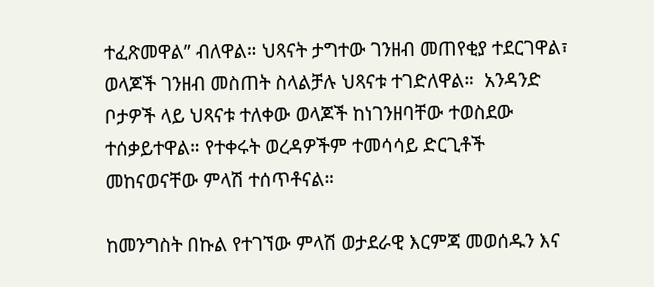ተፈጽመዋል” ብለዋል። ህጻናት ታግተው ገንዘብ መጠየቂያ ተደርገዋል፣ ወላጆች ገንዘብ መስጠት ስላልቻሉ ህጻናቱ ተገድለዋል።  አንዳንድ ቦታዎች ላይ ህጻናቱ ተለቀው ወላጆች ከነገንዘባቸው ተወስደው ተሰቃይተዋል። የተቀሩት ወረዳዎችም ተመሳሳይ ድርጊቶች መከናወናቸው ምላሽ ተሰጥቶናል።

ከመንግስት በኩል የተገኘው ምላሽ ወታደራዊ እርምጃ መወሰዱን እና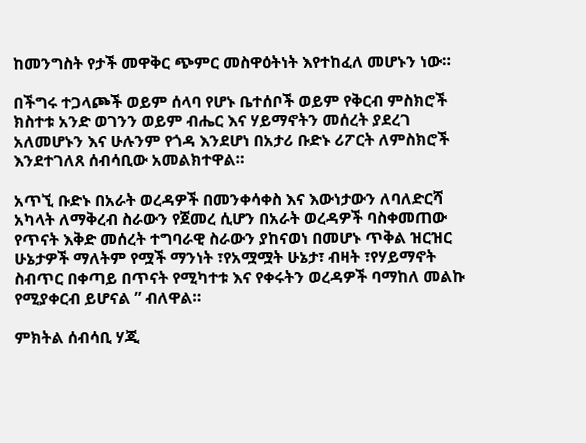ከመንግስት የታች መዋቅር ጭምር መስዋዕትነት እየተከፈለ መሆኑን ነው።

በችግሩ ተጋላጮች ወይም ሰላባ የሆኑ ቤተሰቦች ወይም የቅርብ ምስክሮች ክስተቱ አንድ ወገንን ወይም ብሔር እና ሃይማኖትን መሰረት ያደረገ አለመሆኑን እና ሁሉንም የጎዳ እንደሆነ በአታሪ ቡድኑ ሪፖርት ለምስክሮች እንደተገለጸ ሰብሳቢው አመልክተዋል።

አጥኚ ቡድኑ በአራት ወረዳዎች በመንቀሳቀስ እና እውነታውን ለባለድርሻ አካላት ለማቅረብ ስራውን የጀመረ ሲሆን በአራት ወረዳዎች ባስቀመጠው የጥናት እቅድ መሰረት ተግባራዊ ስራውን ያከናወነ በመሆኑ ጥቅል ዝርዝር ሁኔታዎች ማለትም የሟች ማንነት ፣የአሟሟት ሁኔታ፣ ብዛት ፣የሃይማኖት ስብጥር በቀጣይ በጥናት የሚካተቱ እና የቀሩትን ወረዳዎች ባማከለ መልኩ የሚያቀርብ ይሆናል ” ብለዋል።

ምክትል ሰብሳቢ ሃጂ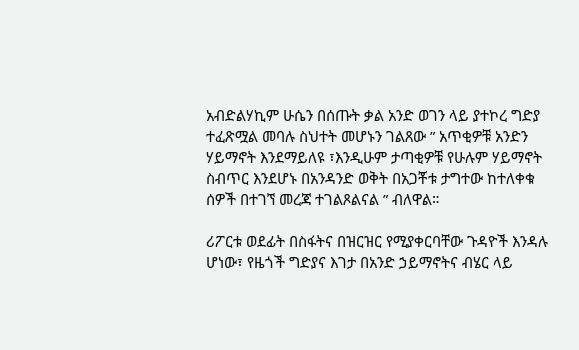አብድልሃኪም ሁሴን በሰጡት ቃል አንድ ወገን ላይ ያተኮረ ግድያ ተፈጽሟል መባሉ ስህተት መሆኑን ገልጸው ” አጥቂዎቹ አንድን ሃይማኖት እንደማይለዩ ፣እንዲሁም ታጣቂዎቹ የሁሉም ሃይማኖት ስብጥር እንደሆኑ በአንዳንድ ወቅት በአጋቾቱ ታግተው ከተለቀቁ ሰዎች በተገኘ መረጃ ተገልጾልናል ” ብለዋል።

ሪፖርቱ ወደፊት በስፋትና በዝርዝር የሚያቀርባቸው ጉዳዮች እንዳሉ ሆነው፣ የዜጎች ግድያና እገታ በአንድ ኃይማኖትና ብሄር ላይ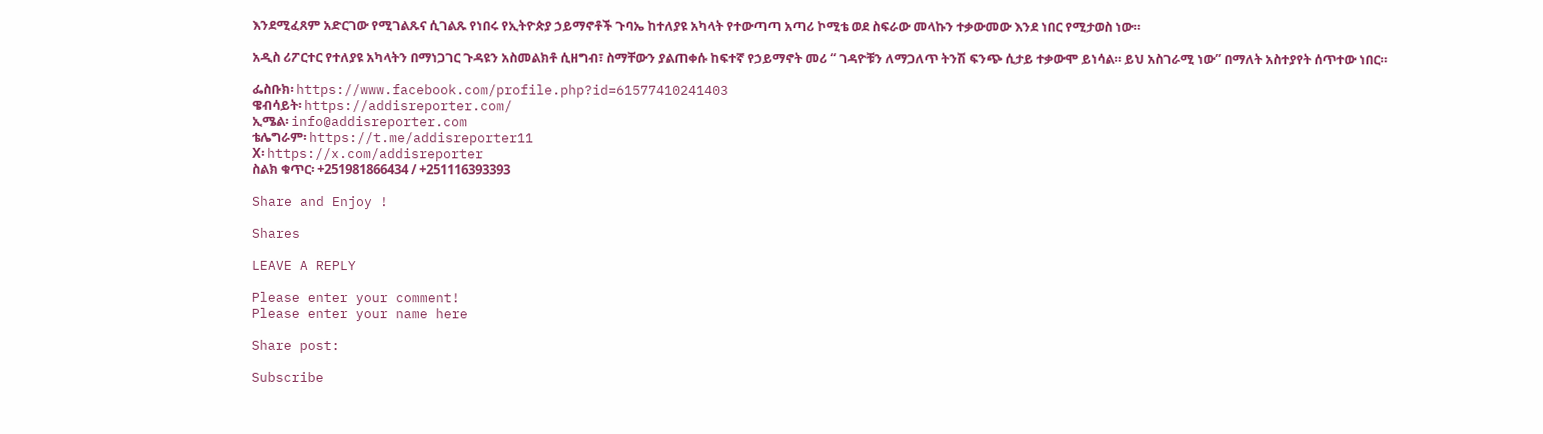እንደሚፈጸም አድርገው የሚገልጹና ሲገልጹ የነበሩ የኢትዮጵያ ኃይማኖቶች ጉባኤ ከተለያዩ አካላት የተውጣጣ አጣሪ ኮሚቴ ወደ ስፍራው መላኩን ተቃውመው እንደ ነበር የሚታወስ ነው።

አዲስ ሪፖርተር የተለያዩ አካላትን በማነጋገር ጉዳዩን አስመልክቶ ሲዘግብ፣ ስማቸውን ያልጠቀሱ ከፍተኛ የኃይማኖት መሪ “ ገዳዮቹን ለማጋለጥ ትንሽ ፍንጭ ሲታይ ተቃውሞ ይነሳል። ይህ አስገራሚ ነው” በማለት አስተያየት ሰጥተው ነበር።

ፌስቡክ፡ https://www.facebook.com/profile.php?id=61577410241403
ዌብሳይት፡ https://addisreporter.com/
ኢሜል፡ info@addisreporter.com
ቴሌግራም፡ https://t.me/addisreporter11
X፡ https://x.com/addisreporter
ስልክ ቁጥር፡ +251981866434 / +251116393393

Share and Enjoy !

Shares

LEAVE A REPLY

Please enter your comment!
Please enter your name here

Share post:

Subscribe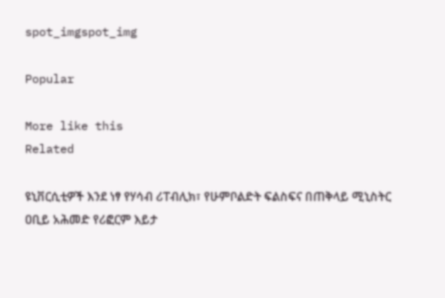spot_imgspot_img

Popular

More like this
Related

ዩኒቨርሲቲዎች እንደ ነፃ የሃሳብ ሪፐብሊክ፣ የሁምቦልድት ፍልስፍና በጠቅላይ ሚኒስትር ዐቢይ አሕመድ የሪፎርም እይታ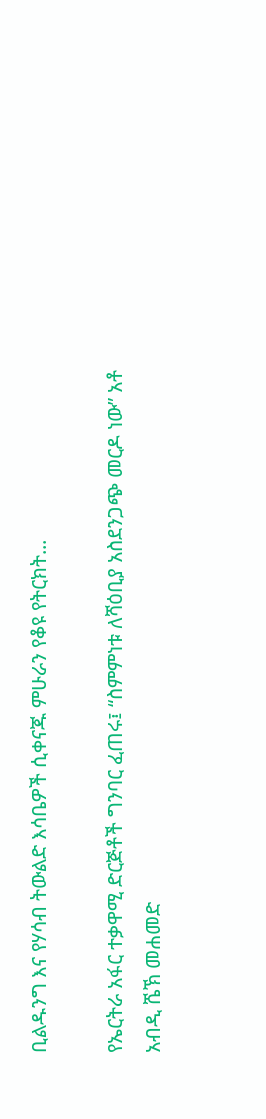ቢልዱንግ እና የሃሳብ ትውልድ እሳቤዎች ሲቀናጁ ምሁራን የቆዩ የትርክት...

የኤርትራ አፋር ተቃዋሚ ድርጅቶች ግንባር ፈጠሩ፤ “ስምምነቱ ለሻዕቢያ አስደንጋጭ መርዶ ነው” አቶ አብዲ ሼኽ መሐመድ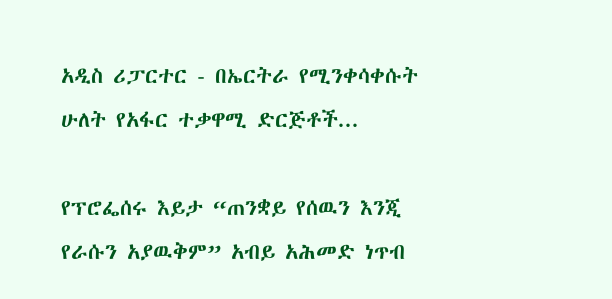አዲስ ሪፓርተር - በኤርትራ የሚንቀሳቀሱት ሁለት የአፋር ተቃዋሚ ድርጅቶች...

የፕሮፌሰሩ እይታ “ጠንቋይ የሰዉን እንጂ የራሱን አያዉቅም” አብይ አሕመድ ነጥብ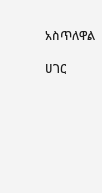አስጥለዋል

ሀገር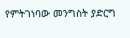የምትገነባው መንግስት ያድርግ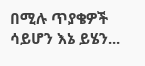በሚሉ ጥያቄዎች ሳይሆን እኔ ይሄን...